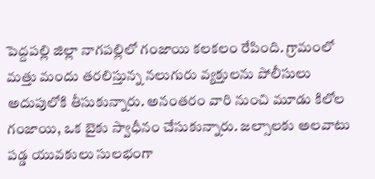పెద్దపల్లి జిల్లా నాగపల్లిలో గంజాయి కలకలం రేపింది. గ్రామంలో మత్తు మందు తరలిస్తున్న నలుగురు వ్యక్తులను పోలీసులు అదుపులోకి తీసుకున్నారు. అనంతరం వారి నుంచి మూడు కిలోల గంజాయి, ఒక బైకు స్వాధీనం చేసుకున్నారు. జల్సాలకు అలవాటు పడ్డ యువకులు సులభంగా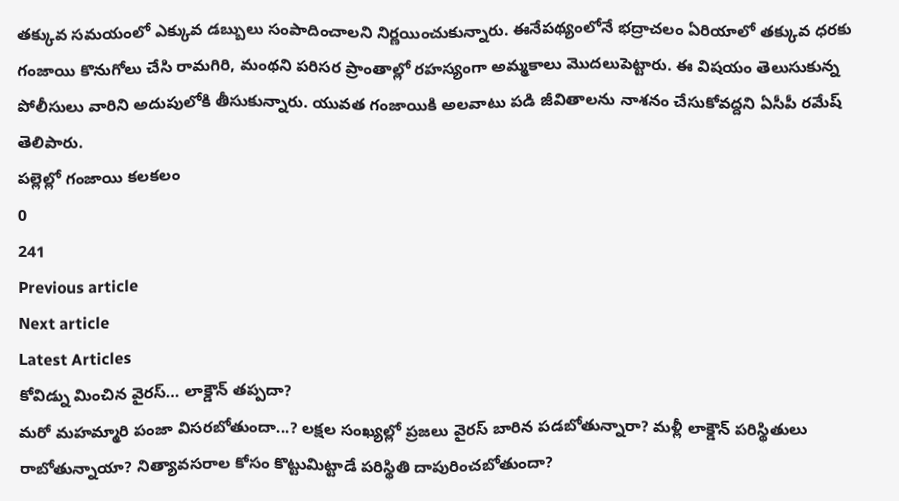తక్కువ సమయంలో ఎక్కువ డబ్బులు సంపాదించాలని నిర్ణయించుకున్నారు. ఈనేపథ్యంలోనే భద్రాచలం ఏరియాలో తక్కువ ధరకు గంజాయి కొనుగోలు చేసి రామగిరి, మంథని పరిసర ప్రాంతాల్లో రహస్యంగా అమ్మకాలు మొదలుపెట్టారు. ఈ విషయం తెలుసుకున్న పోలీసులు వారిని అదుపులోకి తీసుకున్నారు. యువత గంజాయికి అలవాటు పడి జీవితాలను నాశనం చేసుకోవద్దని ఏసీపీ రమేష్ తెలిపారు.
పల్లెల్లో గంజాయి కలకలం
0
241
Previous article
Next article
Latest Articles
కోవిడ్ను మించిన వైరస్… లాక్డౌన్ తప్పదా?
మరో మహమ్మారి పంజా విసరబోతుందా...? లక్షల సంఖ్యల్లో ప్రజలు వైరస్ బారిన పడబోతున్నారా? మళ్లీ లాక్డౌన్ పరిస్థితులు రాబోతున్నాయా? నిత్యావసరాల కోసం కొట్టుమిట్టాడే పరిస్థితి దాపురించబోతుందా?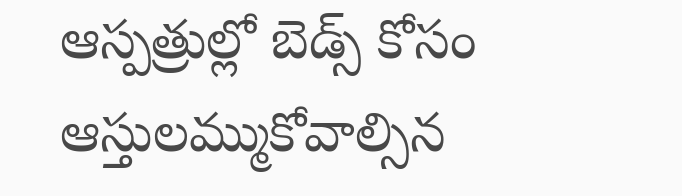ఆస్పత్రుల్లో బెడ్స్ కోసం ఆస్తులమ్ముకోవాల్సిన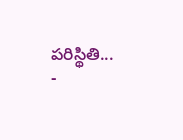పరిస్థితి...
-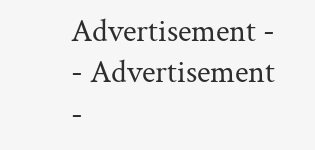Advertisement -
- Advertisement -